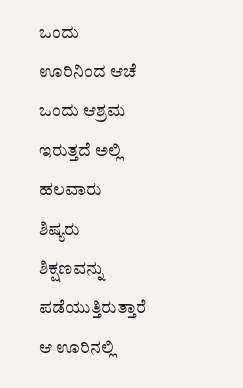ಒಂದು ಊರಿನಿಂದ ಆಚೆ ಒಂದು ಆಶ್ರಮ ಇರುತ್ತದೆ ಅಲ್ಲಿ ಹಲವಾರು ಶಿಷ್ಯರು ಶಿಕ್ಷಣವನ್ನು ಪಡೆಯುತ್ತಿರುತ್ತಾರೆ ಆ ಊರಿನಲ್ಲಿ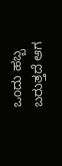ಒಂದು ಹಬ್ಬ ಬರುತ್ತದೆ ಆಗ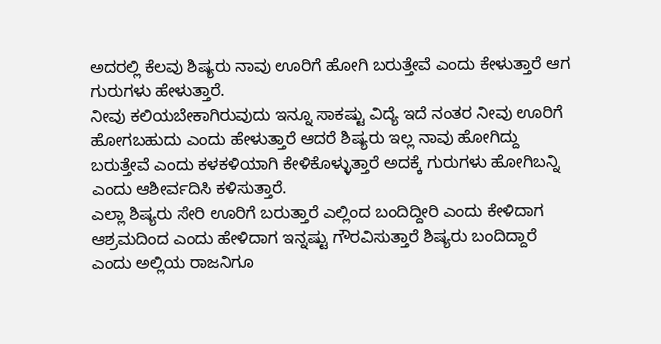ಅದರಲ್ಲಿ ಕೆಲವು ಶಿಷ್ಯರು ನಾವು ಊರಿಗೆ ಹೋಗಿ ಬರುತ್ತೇವೆ ಎಂದು ಕೇಳುತ್ತಾರೆ ಆಗ ಗುರುಗಳು ಹೇಳುತ್ತಾರೆ.
ನೀವು ಕಲಿಯಬೇಕಾಗಿರುವುದು ಇನ್ನೂ ಸಾಕಷ್ಟು ವಿದ್ಯೆ ಇದೆ ನಂತರ ನೀವು ಊರಿಗೆ ಹೋಗಬಹುದು ಎಂದು ಹೇಳುತ್ತಾರೆ ಆದರೆ ಶಿಷ್ಯರು ಇಲ್ಲ ನಾವು ಹೋಗಿದ್ದು ಬರುತ್ತೇವೆ ಎಂದು ಕಳಕಳಿಯಾಗಿ ಕೇಳಿಕೊಳ್ಳುತ್ತಾರೆ ಅದಕ್ಕೆ ಗುರುಗಳು ಹೋಗಿಬನ್ನಿ ಎಂದು ಆಶೀರ್ವದಿಸಿ ಕಳಿಸುತ್ತಾರೆ.
ಎಲ್ಲಾ ಶಿಷ್ಯರು ಸೇರಿ ಊರಿಗೆ ಬರುತ್ತಾರೆ ಎಲ್ಲಿಂದ ಬಂದಿದ್ದೀರಿ ಎಂದು ಕೇಳಿದಾಗ ಆಶ್ರಮದಿಂದ ಎಂದು ಹೇಳಿದಾಗ ಇನ್ನಷ್ಟು ಗೌರವಿಸುತ್ತಾರೆ ಶಿಷ್ಯರು ಬಂದಿದ್ದಾರೆ ಎಂದು ಅಲ್ಲಿಯ ರಾಜನಿಗೂ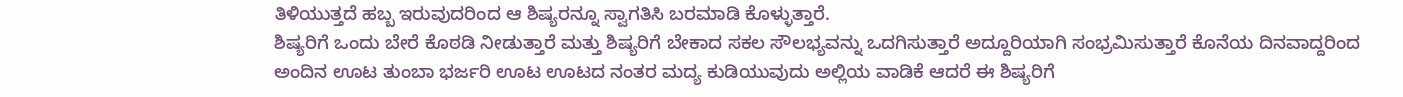ತಿಳಿಯುತ್ತದೆ ಹಬ್ಬ ಇರುವುದರಿಂದ ಆ ಶಿಷ್ಯರನ್ನೂ ಸ್ವಾಗತಿಸಿ ಬರಮಾಡಿ ಕೊಳ್ಳುತ್ತಾರೆ.
ಶಿಷ್ಯರಿಗೆ ಒಂದು ಬೇರೆ ಕೊಠಡಿ ನೀಡುತ್ತಾರೆ ಮತ್ತು ಶಿಷ್ಯರಿಗೆ ಬೇಕಾದ ಸಕಲ ಸೌಲಭ್ಯವನ್ನು ಒದಗಿಸುತ್ತಾರೆ ಅದ್ದೂರಿಯಾಗಿ ಸಂಭ್ರಮಿಸುತ್ತಾರೆ ಕೊನೆಯ ದಿನವಾದ್ದರಿಂದ ಅಂದಿನ ಊಟ ತುಂಬಾ ಭರ್ಜರಿ ಊಟ ಊಟದ ನಂತರ ಮದ್ಯ ಕುಡಿಯುವುದು ಅಲ್ಲಿಯ ವಾಡಿಕೆ ಆದರೆ ಈ ಶಿಷ್ಯರಿಗೆ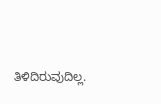ತಿಳಿದಿರುವುದಿಲ್ಲ.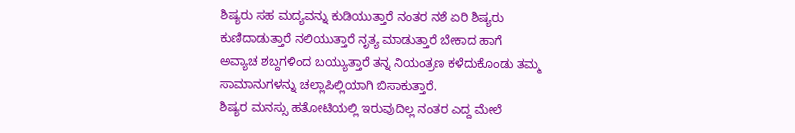ಶಿಷ್ಯರು ಸಹ ಮದ್ಯವನ್ನು ಕುಡಿಯುತ್ತಾರೆ ನಂತರ ನಶೆ ಏರಿ ಶಿಷ್ಯರು ಕುಣಿದಾಡುತ್ತಾರೆ ನಲಿಯುತ್ತಾರೆ ನೃತ್ಯ ಮಾಡುತ್ತಾರೆ ಬೇಕಾದ ಹಾಗೆ ಅವ್ಯಾಚ ಶಬ್ದಗಳಿಂದ ಬಯ್ಯುತ್ತಾರೆ ತನ್ನ ನಿಯಂತ್ರಣ ಕಳೆದುಕೊಂಡು ತಮ್ಮ ಸಾಮಾನುಗಳನ್ನು ಚಲ್ಲಾಪಿಲ್ಲಿಯಾಗಿ ಬಿಸಾಕುತ್ತಾರೆ.
ಶಿಷ್ಯರ ಮನಸ್ಸು ಹತೋಟಿಯಲ್ಲಿ ಇರುವುದಿಲ್ಲ ನಂತರ ಎದ್ದ ಮೇಲೆ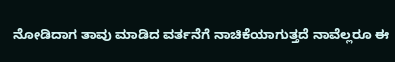ನೋಡಿದಾಗ ತಾವು ಮಾಡಿದ ವರ್ತನೆಗೆ ನಾಚಿಕೆಯಾಗುತ್ತದೆ ನಾವೆಲ್ಲರೂ ಈ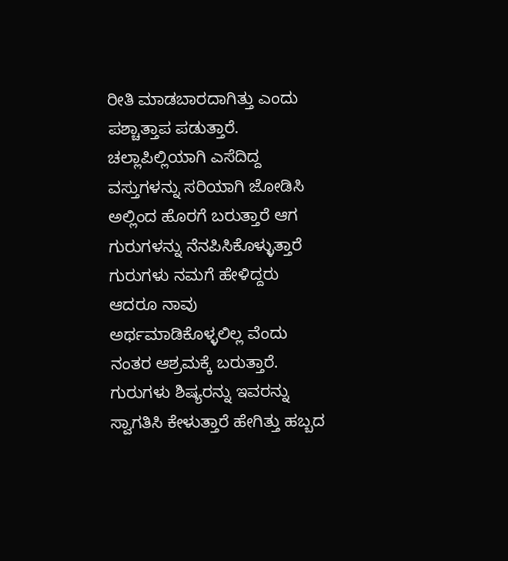ರೀತಿ ಮಾಡಬಾರದಾಗಿತ್ತು ಎಂದು ಪಶ್ಚಾತ್ತಾಪ ಪಡುತ್ತಾರೆ.
ಚಲ್ಲಾಪಿಲ್ಲಿಯಾಗಿ ಎಸೆದಿದ್ದ ವಸ್ತುಗಳನ್ನು ಸರಿಯಾಗಿ ಜೋಡಿಸಿ ಅಲ್ಲಿಂದ ಹೊರಗೆ ಬರುತ್ತಾರೆ ಆಗ ಗುರುಗಳನ್ನು ನೆನಪಿಸಿಕೊಳ್ಳುತ್ತಾರೆ ಗುರುಗಳು ನಮಗೆ ಹೇಳಿದ್ದರು ಆದರೂ ನಾವು ಅರ್ಥಮಾಡಿಕೊಳ್ಳಲಿಲ್ಲ ವೆಂದು ನಂತರ ಆಶ್ರಮಕ್ಕೆ ಬರುತ್ತಾರೆ.
ಗುರುಗಳು ಶಿಷ್ಯರನ್ನು ಇವರನ್ನು ಸ್ವಾಗತಿಸಿ ಕೇಳುತ್ತಾರೆ ಹೇಗಿತ್ತು ಹಬ್ಬದ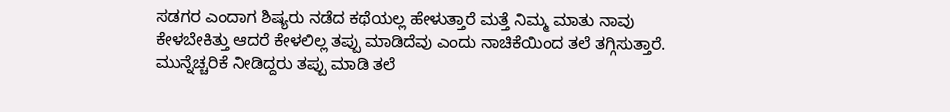ಸಡಗರ ಎಂದಾಗ ಶಿಷ್ಯರು ನಡೆದ ಕಥೆಯಲ್ಲ ಹೇಳುತ್ತಾರೆ ಮತ್ತೆ ನಿಮ್ಮ ಮಾತು ನಾವು ಕೇಳಬೇಕಿತ್ತು ಆದರೆ ಕೇಳಲಿಲ್ಲ ತಪ್ಪು ಮಾಡಿದೆವು ಎಂದು ನಾಚಿಕೆಯಿಂದ ತಲೆ ತಗ್ಗಿಸುತ್ತಾರೆ. ಮುನ್ನೆಚ್ಚರಿಕೆ ನೀಡಿದ್ದರು ತಪ್ಪು ಮಾಡಿ ತಲೆ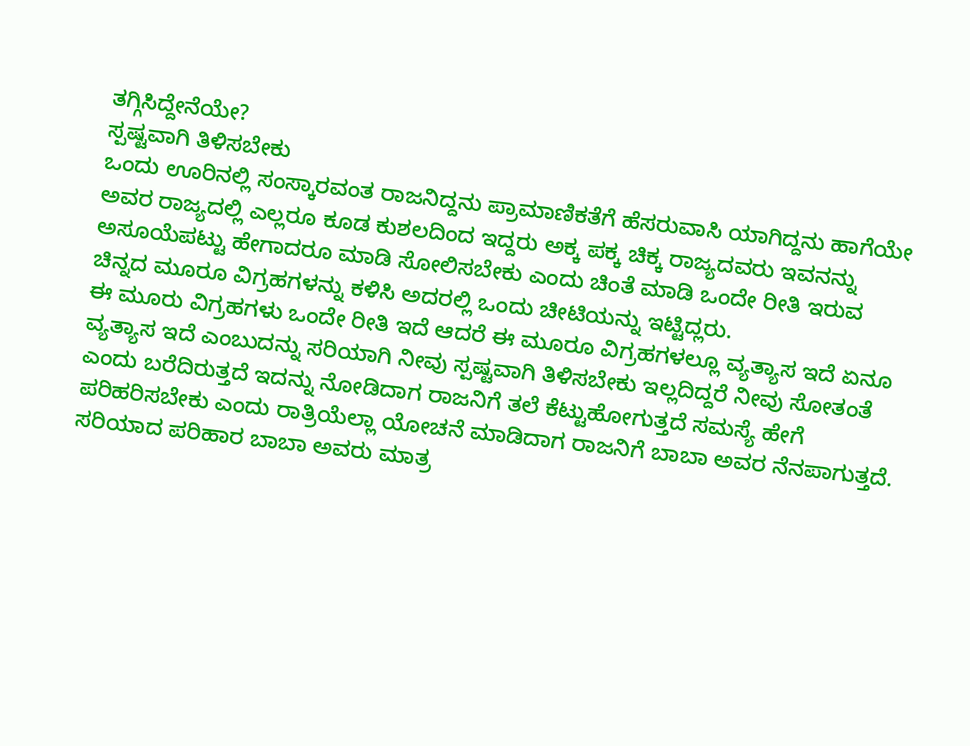ತಗ್ಗಿಸಿದ್ದೇನೆಯೇ?
ಸ್ಪಷ್ಟವಾಗಿ ತಿಳಿಸಬೇಕು
ಒಂದು ಊರಿನಲ್ಲಿ ಸಂಸ್ಕಾರವಂತ ರಾಜನಿದ್ದನು ಪ್ರಾಮಾಣಿಕತೆಗೆ ಹೆಸರುವಾಸಿ ಯಾಗಿದ್ದನು ಹಾಗೆಯೇ ಅವರ ರಾಜ್ಯದಲ್ಲಿ ಎಲ್ಲರೂ ಕೂಡ ಕುಶಲದಿಂದ ಇದ್ದರು ಅಕ್ಕ ಪಕ್ಕ ಚಿಕ್ಕ ರಾಜ್ಯದವರು ಇವನನ್ನು ಅಸೂಯೆಪಟ್ಟು ಹೇಗಾದರೂ ಮಾಡಿ ಸೋಲಿಸಬೇಕು ಎಂದು ಚಿಂತೆ ಮಾಡಿ ಒಂದೇ ರೀತಿ ಇರುವ ಚಿನ್ನದ ಮೂರೂ ವಿಗ್ರಹಗಳನ್ನು ಕಳಿಸಿ ಅದರಲ್ಲಿ ಒಂದು ಚೀಟಿಯನ್ನು ಇಟ್ಟಿದ್ಲರು.
ಈ ಮೂರು ವಿಗ್ರಹಗಳು ಒಂದೇ ರೀತಿ ಇದೆ ಆದರೆ ಈ ಮೂರೂ ವಿಗ್ರಹಗಳಲ್ಲೂ ವ್ಯತ್ಯಾಸ ಇದೆ ಏನೂ ವ್ಯತ್ಯಾಸ ಇದೆ ಎಂಬುದನ್ನು ಸರಿಯಾಗಿ ನೀವು ಸ್ಪಷ್ಟವಾಗಿ ತಿಳಿಸಬೇಕು ಇಲ್ಲದಿದ್ದರೆ ನೀವು ಸೋತಂತೆ ಎಂದು ಬರೆದಿರುತ್ತದೆ ಇದನ್ನು ನೋಡಿದಾಗ ರಾಜನಿಗೆ ತಲೆ ಕೆಟ್ಟುಹೋಗುತ್ತದೆ ಸಮಸ್ಯೆ ಹೇಗೆ ಪರಿಹರಿಸಬೇಕು ಎಂದು ರಾತ್ರಿಯೆಲ್ಲಾ ಯೋಚನೆ ಮಾಡಿದಾಗ ರಾಜನಿಗೆ ಬಾಬಾ ಅವರ ನೆನಪಾಗುತ್ತದೆ.
ಸರಿಯಾದ ಪರಿಹಾರ ಬಾಬಾ ಅವರು ಮಾತ್ರ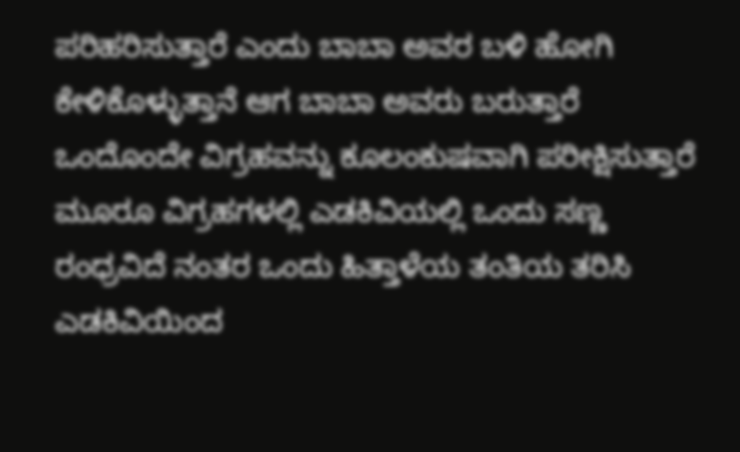ಪರಿಹರಿಸುತ್ತಾರೆ ಎಂದು ಬಾಬಾ ಅವರ ಬಳಿ ಹೋಗಿ ಕೇಳಿಕೊಳ್ಳುತ್ತಾನೆ ಆಗ ಬಾಬಾ ಅವರು ಬರುತ್ತಾರೆ ಒಂದೊಂದೇ ವಿಗ್ರಹವನ್ನು ಕೂಲಂಕುಷವಾಗಿ ಪರೀಕ್ಷಿಸುತ್ತಾರೆ ಮೂರೂ ವಿಗ್ರಹಗಳಲ್ಲಿ ಎಡಕಿವಿಯಲ್ಲಿ ಒಂದು ಸಣ್ಣ ರಂಧ್ರವಿದೆ ನಂತರ ಒಂದು ಹಿತ್ತಾಳೆಯ ತಂತಿಯ ತರಿಸಿ ಎಡಕಿವಿಯಿಂದ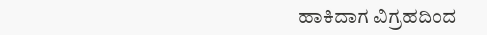ಹಾಕಿದಾಗ ವಿಗ್ರಹದಿಂದ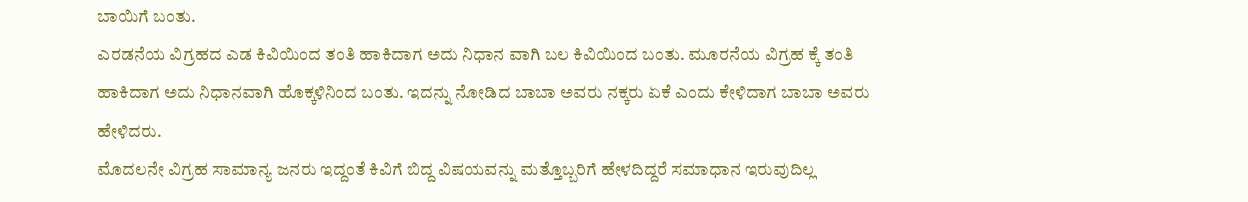ಬಾಯಿಗೆ ಬಂತು.
ಎರಡನೆಯ ವಿಗ್ರಹದ ಎಡ ಕಿವಿಯಿಂದ ತಂತಿ ಹಾಕಿದಾಗ ಅದು ನಿಧಾನ ವಾಗಿ ಬಲ ಕಿವಿಯಿಂದ ಬಂತು. ಮೂರನೆಯ ವಿಗ್ರಹ ಕ್ಕೆ ತಂತಿ ಹಾಕಿದಾಗ ಅದು ನಿಧಾನವಾಗಿ ಹೊಕ್ಕಳಿನಿಂದ ಬಂತು. ಇದನ್ನು ನೋಡಿದ ಬಾಬಾ ಅವರು ನಕ್ಕರು ಏಕೆ ಎಂದು ಕೇಳಿದಾಗ ಬಾಬಾ ಅವರು ಹೇಳಿದರು.
ಮೊದಲನೇ ವಿಗ್ರಹ ಸಾಮಾನ್ಯ ಜನರು ಇದ್ದಂತೆ ಕಿವಿಗೆ ಬಿದ್ದ ವಿಷಯವನ್ನು ಮತ್ತೊಬ್ಬರಿಗೆ ಹೇಳದಿದ್ದರೆ ಸಮಾಧಾನ ಇರುವುದಿಲ್ಲ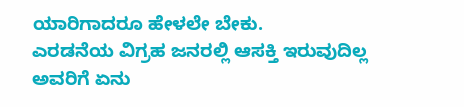ಯಾರಿಗಾದರೂ ಹೇಳಲೇ ಬೇಕು.
ಎರಡನೆಯ ವಿಗ್ರಹ ಜನರಲ್ಲಿ ಆಸಕ್ತಿ ಇರುವುದಿಲ್ಲ ಅವರಿಗೆ ಏನು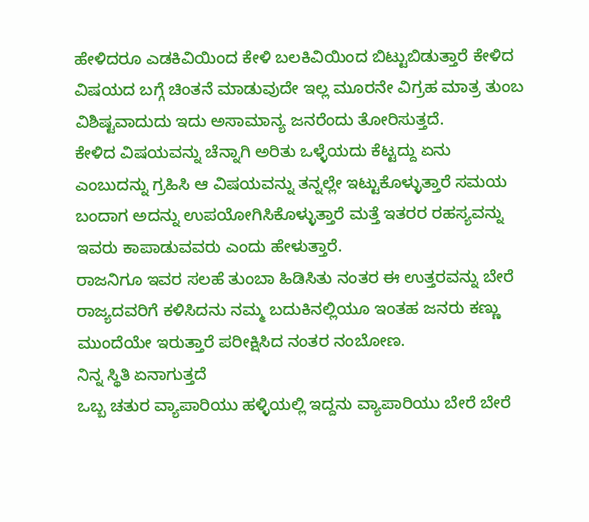ಹೇಳಿದರೂ ಎಡಕಿವಿಯಿಂದ ಕೇಳಿ ಬಲಕಿವಿಯಿಂದ ಬಿಟ್ಟುಬಿಡುತ್ತಾರೆ ಕೇಳಿದ ವಿಷಯದ ಬಗ್ಗೆ ಚಿಂತನೆ ಮಾಡುವುದೇ ಇಲ್ಲ ಮೂರನೇ ವಿಗ್ರಹ ಮಾತ್ರ ತುಂಬ ವಿಶಿಷ್ಟವಾದುದು ಇದು ಅಸಾಮಾನ್ಯ ಜನರೆಂದು ತೋರಿಸುತ್ತದೆ.
ಕೇಳಿದ ವಿಷಯವನ್ನು ಚೆನ್ನಾಗಿ ಅರಿತು ಒಳ್ಳೆಯದು ಕೆಟ್ಟದ್ದು ಏನು ಎಂಬುದನ್ನು ಗ್ರಹಿಸಿ ಆ ವಿಷಯವನ್ನು ತನ್ನಲ್ಲೇ ಇಟ್ಟುಕೊಳ್ಳುತ್ತಾರೆ ಸಮಯ ಬಂದಾಗ ಅದನ್ನು ಉಪಯೋಗಿಸಿಕೊಳ್ಳುತ್ತಾರೆ ಮತ್ತೆ ಇತರರ ರಹಸ್ಯವನ್ನು ಇವರು ಕಾಪಾಡುವವರು ಎಂದು ಹೇಳುತ್ತಾರೆ.
ರಾಜನಿಗೂ ಇವರ ಸಲಹೆ ತುಂಬಾ ಹಿಡಿಸಿತು ನಂತರ ಈ ಉತ್ತರವನ್ನು ಬೇರೆ ರಾಜ್ಯದವರಿಗೆ ಕಳಿಸಿದನು ನಮ್ಮ ಬದುಕಿನಲ್ಲಿಯೂ ಇಂತಹ ಜನರು ಕಣ್ಣು ಮುಂದೆಯೇ ಇರುತ್ತಾರೆ ಪರೀಕ್ಷಿಸಿದ ನಂತರ ನಂಬೋಣ.
ನಿನ್ನ ಸ್ಥಿತಿ ಏನಾಗುತ್ತದೆ
ಒಬ್ಬ ಚತುರ ವ್ಯಾಪಾರಿಯು ಹಳ್ಳಿಯಲ್ಲಿ ಇದ್ದನು ವ್ಯಾಪಾರಿಯು ಬೇರೆ ಬೇರೆ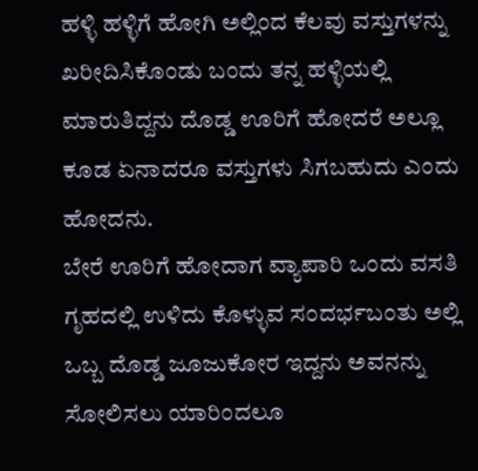ಹಳ್ಳಿ ಹಳ್ಳಿಗೆ ಹೋಗಿ ಅಲ್ಲಿಂದ ಕೆಲವು ವಸ್ತುಗಳನ್ನು ಖರೀದಿಸಿಕೊಂಡು ಬಂದು ತನ್ನ ಹಳ್ಳಿಯಲ್ಲಿ ಮಾರುತಿದ್ದನು ದೊಡ್ಡ ಊರಿಗೆ ಹೋದರೆ ಅಲ್ಲೂ ಕೂಡ ಏನಾದರೂ ವಸ್ತುಗಳು ಸಿಗಬಹುದು ಎಂದು ಹೋದನು.
ಬೇರೆ ಊರಿಗೆ ಹೋದಾಗ ವ್ಯಾಪಾರಿ ಒಂದು ವಸತಿ ಗೃಹದಲ್ಲಿ ಉಳಿದು ಕೊಳ್ಳುವ ಸಂದರ್ಭಬಂತು ಅಲ್ಲಿ ಒಬ್ಬ ದೊಡ್ಡ ಜೂಜುಕೋರ ಇದ್ದನು ಅವನನ್ನು ಸೋಲಿಸಲು ಯಾರಿಂದಲೂ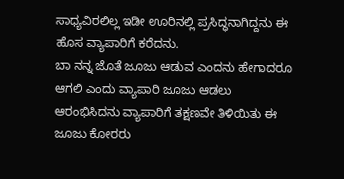ಸಾಧ್ಯವಿರಲಿಲ್ಲ ಇಡೀ ಊರಿನಲ್ಲಿ ಪ್ರಸಿದ್ಧನಾಗಿದ್ದನು ಈ ಹೊಸ ವ್ಯಾಪಾರಿಗೆ ಕರೆದನು.
ಬಾ ನನ್ನ ಜೊತೆ ಜೂಜು ಆಡುವ ಎಂದನು ಹೇಗಾದರೂ ಆಗಲಿ ಎಂದು ವ್ಯಾಪಾರಿ ಜೂಜು ಆಡಲು ಆರಂಭಿಸಿದನು ವ್ಯಾಪಾರಿಗೆ ತಕ್ಷಣವೇ ತಿಳಿಯಿತು ಈ ಜೂಜು ಕೋರರು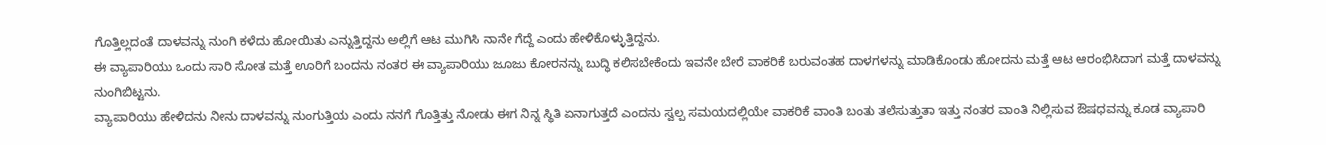ಗೊತ್ತಿಲ್ಲದಂತೆ ದಾಳವನ್ನು ನುಂಗಿ ಕಳೆದು ಹೋಯಿತು ಎನ್ನುತ್ತಿದ್ದನು ಅಲ್ಲಿಗೆ ಆಟ ಮುಗಿಸಿ ನಾನೇ ಗೆದ್ದೆ ಎಂದು ಹೇಳಿಕೊಳ್ಳುತ್ತಿದ್ದನು.
ಈ ವ್ಯಾಪಾರಿಯು ಒಂದು ಸಾರಿ ಸೋತ ಮತ್ತೆ ಊರಿಗೆ ಬಂದನು ನಂತರ ಈ ವ್ಯಾಪಾರಿಯು ಜೂಜು ಕೋರನನ್ನು ಬುದ್ಧಿ ಕಲಿಸಬೇಕೆಂದು ಇವನೇ ಬೇರೆ ವಾಕರಿಕೆ ಬರುವಂತಹ ದಾಳಗಳನ್ನು ಮಾಡಿಕೊಂಡು ಹೋದನು ಮತ್ತೆ ಆಟ ಆರಂಭಿಸಿದಾಗ ಮತ್ತೆ ದಾಳವನ್ನು ನುಂಗಿಬಿಟ್ಟನು.
ವ್ಯಾಪಾರಿಯು ಹೇಳಿದನು ನೀನು ದಾಳವನ್ನು ನುಂಗುತ್ತಿಯ ಎಂದು ನನಗೆ ಗೊತ್ತಿತ್ತು ನೋಡು ಈಗ ನಿನ್ನ ಸ್ಥಿತಿ ಏನಾಗುತ್ತದೆ ಎಂದನು ಸ್ವಲ್ಪ ಸಮಯದಲ್ಲಿಯೇ ವಾಕರಿಕೆ ವಾಂತಿ ಬಂತು ತಲೆಸುತ್ತುತಾ ಇತ್ತು ನಂತರ ವಾಂತಿ ನಿಲ್ಲಿಸುವ ಔಷಧವನ್ನು ಕೂಡ ವ್ಯಾಪಾರಿ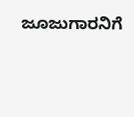ಜೂಜುಗಾರನಿಗೆ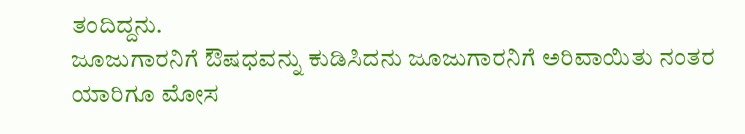ತಂದಿದ್ದನು.
ಜೂಜುಗಾರನಿಗೆ ಔಷಧವನ್ನು ಕುಡಿಸಿದನು ಜೂಜುಗಾರನಿಗೆ ಅರಿವಾಯಿತು ನಂತರ ಯಾರಿಗೂ ಮೋಸ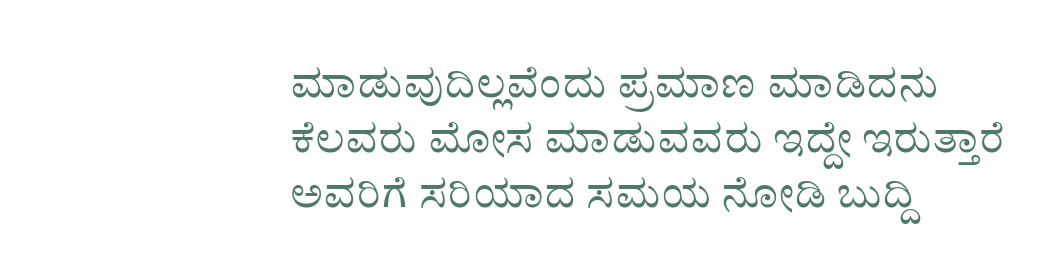ಮಾಡುವುದಿಲ್ಲವೆಂದು ಪ್ರಮಾಣ ಮಾಡಿದನು ಕೆಲವರು ಮೋಸ ಮಾಡುವವರು ಇದ್ದೇ ಇರುತ್ತಾರೆ ಅವರಿಗೆ ಸರಿಯಾದ ಸಮಯ ನೋಡಿ ಬುದ್ದಿ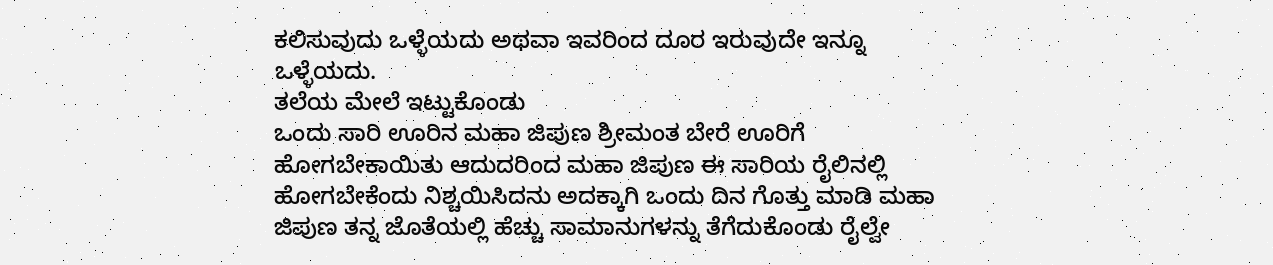ಕಲಿಸುವುದು ಒಳ್ಳೆಯದು ಅಥವಾ ಇವರಿಂದ ದೂರ ಇರುವುದೇ ಇನ್ನೂ ಒಳ್ಳೆಯದು.
ತಲೆಯ ಮೇಲೆ ಇಟ್ಟುಕೊಂಡು
ಒಂದು ಸಾರಿ ಊರಿನ ಮಹಾ ಜಿಪುಣ ಶ್ರೀಮಂತ ಬೇರೆ ಊರಿಗೆ ಹೋಗಬೇಕಾಯಿತು ಆದುದರಿಂದ ಮಹಾ ಜಿಪುಣ ಈ ಸಾರಿಯ ರೈಲಿನಲ್ಲಿ ಹೋಗಬೇಕೆಂದು ನಿಶ್ಚಯಿಸಿದನು ಅದಕ್ಕಾಗಿ ಒಂದು ದಿನ ಗೊತ್ತು ಮಾಡಿ ಮಹಾ ಜಿಪುಣ ತನ್ನ ಜೊತೆಯಲ್ಲಿ ಹೆಚ್ಚು ಸಾಮಾನುಗಳನ್ನು ತೆಗೆದುಕೊಂಡು ರೈಲ್ವೇ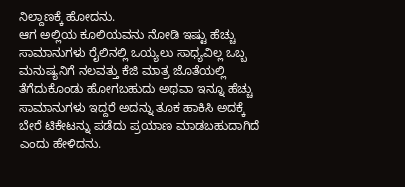ನಿಲ್ದಾಣಕ್ಕೆ ಹೋದನು.
ಆಗ ಅಲ್ಲಿಯ ಕೂಲಿಯವನು ನೋಡಿ ಇಷ್ಟು ಹೆಚ್ಚು ಸಾಮಾನುಗಳು ರೈಲಿನಲ್ಲಿ ಒಯ್ಯಲು ಸಾಧ್ಯವಿಲ್ಲ ಒಬ್ಬ ಮನುಷ್ಯನಿಗೆ ನಲವತ್ತು ಕೆಜಿ ಮಾತ್ರ ಜೊತೆಯಲ್ಲಿ ತೆಗೆದುಕೊಂಡು ಹೋಗಬಹುದು ಅಥವಾ ಇನ್ನೂ ಹೆಚ್ಚು ಸಾಮಾನುಗಳು ಇದ್ದರೆ ಅದನ್ನು ತೂಕ ಹಾಕಿಸಿ ಅದಕ್ಕೆ ಬೇರೆ ಟಿಕೇಟನ್ನು ಪಡೆದು ಪ್ರಯಾಣ ಮಾಡಬಹುದಾಗಿದೆ ಎಂದು ಹೇಳಿದನು.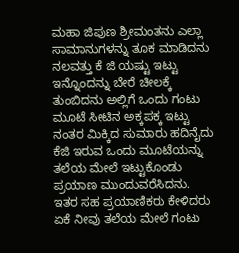ಮಹಾ ಜಿಪುಣ ಶ್ರೀಮಂತನು ಎಲ್ಲಾ ಸಾಮಾನುಗಳನ್ನು ತೂಕ ಮಾಡಿದನು ನಲವತ್ತು ಕೆ ಜಿ ಯಷ್ಟು ಇಟ್ಟು ಇನ್ನೊಂದನ್ನು ಬೇರೆ ಚೀಲಕ್ಕೆ ತುಂಬಿದನು ಅಲ್ಲಿಗೆ ಒಂದು ಗಂಟು ಮೂಟೆ ಸೀಟಿನ ಅಕ್ಕಪಕ್ಕ ಇಟ್ಟು ನಂತರ ಮಿಕ್ಕಿದ ಸುಮಾರು ಹದಿನೈದು ಕೆಜಿ ಇರುವ ಒಂದು ಮೂಟೆಯನ್ನು ತಲೆಯ ಮೇಲೆ ಇಟ್ಟುಕೊಂಡು ಪ್ರಯಾಣ ಮುಂದುವರೆಸಿದನು.
ಇತರ ಸಹ ಪ್ರಯಾಣಿಕರು ಕೇಳಿದರು ಏಕೆ ನೀವು ತಲೆಯ ಮೇಲೆ ಗಂಟು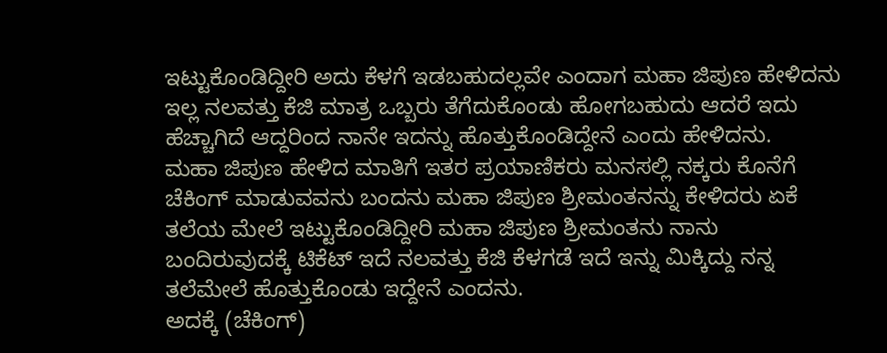ಇಟ್ಟುಕೊಂಡಿದ್ದೀರಿ ಅದು ಕೆಳಗೆ ಇಡಬಹುದಲ್ಲವೇ ಎಂದಾಗ ಮಹಾ ಜಿಪುಣ ಹೇಳಿದನು ಇಲ್ಲ ನಲವತ್ತು ಕೆಜಿ ಮಾತ್ರ ಒಬ್ಬರು ತೆಗೆದುಕೊಂಡು ಹೋಗಬಹುದು ಆದರೆ ಇದು ಹೆಚ್ಚಾಗಿದೆ ಆದ್ದರಿಂದ ನಾನೇ ಇದನ್ನು ಹೊತ್ತುಕೊಂಡಿದ್ದೇನೆ ಎಂದು ಹೇಳಿದನು.
ಮಹಾ ಜಿಪುಣ ಹೇಳಿದ ಮಾತಿಗೆ ಇತರ ಪ್ರಯಾಣಿಕರು ಮನಸಲ್ಲಿ ನಕ್ಕರು ಕೊನೆಗೆ ಚೆಕಿಂಗ್ ಮಾಡುವವನು ಬಂದನು ಮಹಾ ಜಿಪುಣ ಶ್ರೀಮಂತನನ್ನು ಕೇಳಿದರು ಏಕೆ ತಲೆಯ ಮೇಲೆ ಇಟ್ಟುಕೊಂಡಿದ್ದೀರಿ ಮಹಾ ಜಿಪುಣ ಶ್ರೀಮಂತನು ನಾನು ಬಂದಿರುವುದಕ್ಕೆ ಟಿಕೆಟ್ ಇದೆ ನಲವತ್ತು ಕೆಜಿ ಕೆಳಗಡೆ ಇದೆ ಇನ್ನು ಮಿಕ್ಕಿದ್ದು ನನ್ನ ತಲೆಮೇಲೆ ಹೊತ್ತುಕೊಂಡು ಇದ್ದೇನೆ ಎಂದನು.
ಅದಕ್ಕೆ (ಚೆಕಿಂಗ್)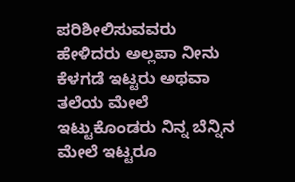ಪರಿಶೀಲಿಸುವವರು ಹೇಳಿದರು ಅಲ್ಲಪಾ ನೀನು ಕೆಳಗಡೆ ಇಟ್ಟರು ಅಥವಾ ತಲೆಯ ಮೇಲೆ ಇಟ್ಟುಕೊಂಡರು ನಿನ್ನ ಬೆನ್ನಿನ ಮೇಲೆ ಇಟ್ಟರೂ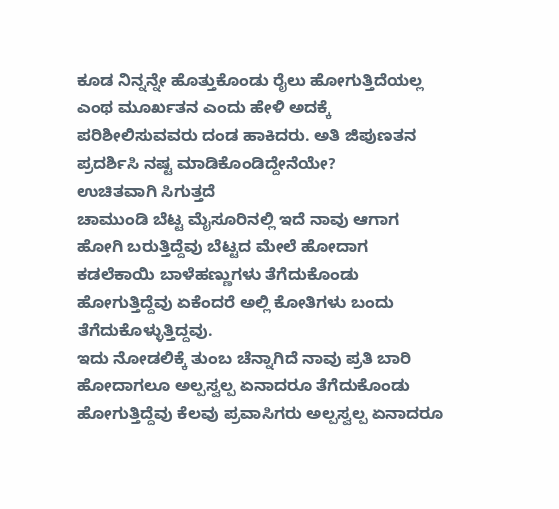ಕೂಡ ನಿನ್ನನ್ನೇ ಹೊತ್ತುಕೊಂಡು ರೈಲು ಹೋಗುತ್ತಿದೆಯಲ್ಲ ಎಂಥ ಮೂರ್ಖತನ ಎಂದು ಹೇಳಿ ಅದಕ್ಕೆ ಪರಿಶೀಲಿಸುವವರು ದಂಡ ಹಾಕಿದರು. ಅತಿ ಜಿಪುಣತನ ಪ್ರದರ್ಶಿಸಿ ನಷ್ಟ ಮಾಡಿಕೊಂಡಿದ್ದೇನೆಯೇ?
ಉಚಿತವಾಗಿ ಸಿಗುತ್ತದೆ
ಚಾಮುಂಡಿ ಬೆಟ್ಟ ಮೈಸೂರಿನಲ್ಲಿ ಇದೆ ನಾವು ಆಗಾಗ ಹೋಗಿ ಬರುತ್ತಿದ್ದೆವು ಬೆಟ್ಟದ ಮೇಲೆ ಹೋದಾಗ ಕಡಲೆಕಾಯಿ ಬಾಳೆಹಣ್ಣುಗಳು ತೆಗೆದುಕೊಂಡು ಹೋಗುತ್ತಿದ್ದೆವು ಏಕೆಂದರೆ ಅಲ್ಲಿ ಕೋತಿಗಳು ಬಂದು ತೆಗೆದುಕೊಳ್ಳುತ್ತಿದ್ದವು.
ಇದು ನೋಡಲಿಕ್ಕೆ ತುಂಬ ಚೆನ್ನಾಗಿದೆ ನಾವು ಪ್ರತಿ ಬಾರಿ ಹೋದಾಗಲೂ ಅಲ್ಪಸ್ವಲ್ಪ ಏನಾದರೂ ತೆಗೆದುಕೊಂಡು ಹೋಗುತ್ತಿದ್ದೆವು ಕೆಲವು ಪ್ರವಾಸಿಗರು ಅಲ್ಪಸ್ವಲ್ಪ ಏನಾದರೂ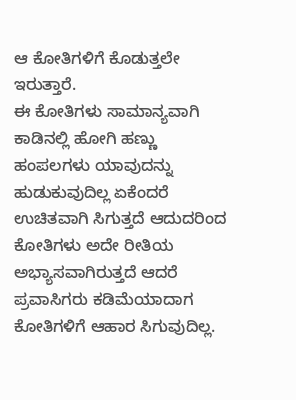ಆ ಕೋತಿಗಳಿಗೆ ಕೊಡುತ್ತಲೇ ಇರುತ್ತಾರೆ.
ಈ ಕೋತಿಗಳು ಸಾಮಾನ್ಯವಾಗಿ ಕಾಡಿನಲ್ಲಿ ಹೋಗಿ ಹಣ್ಣು ಹಂಪಲಗಳು ಯಾವುದನ್ನು ಹುಡುಕುವುದಿಲ್ಲ ಏಕೆಂದರೆ ಉಚಿತವಾಗಿ ಸಿಗುತ್ತದೆ ಆದುದರಿಂದ ಕೋತಿಗಳು ಅದೇ ರೀತಿಯ ಅಭ್ಯಾಸವಾಗಿರುತ್ತದೆ ಆದರೆ ಪ್ರವಾಸಿಗರು ಕಡಿಮೆಯಾದಾಗ ಕೋತಿಗಳಿಗೆ ಆಹಾರ ಸಿಗುವುದಿಲ್ಲ.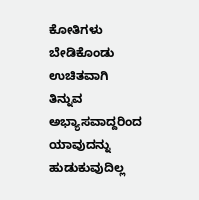ಕೋತಿಗಳು ಬೇಡಿಕೊಂಡು ಉಚಿತವಾಗಿ ತಿನ್ನುವ ಅಭ್ಯಾಸವಾದ್ದರಿಂದ ಯಾವುದನ್ನು ಹುಡುಕುವುದಿಲ್ಲ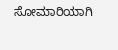ಸೋಮಾರಿಯಾಗಿ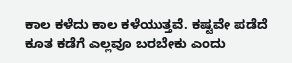ಕಾಲ ಕಳೆದು ಕಾಲ ಕಳೆಯುತ್ತವೆ. ಕಷ್ಟವೇ ಪಡೆದೆ ಕೂತ ಕಡೆಗೆ ಎಲ್ಲವೂ ಬರಬೇಕು ಎಂದು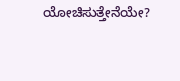ಯೋಚಿಸುತ್ತೇನೆಯೇ?